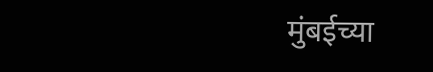मुंबईच्या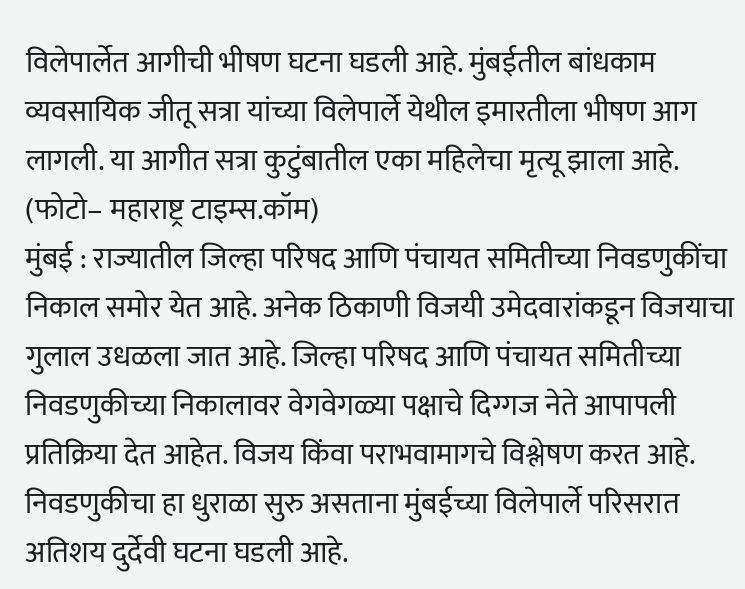विलेपार्लेत आगीची भीषण घटना घडली आहे. मुंबईतील बांधकाम व्यवसायिक जीतू सत्रा यांच्या विलेपार्ले येथील इमारतीला भीषण आग लागली. या आगीत सत्रा कुटुंबातील एका महिलेचा मृत्यू झाला आहे.
(फोटो– महाराष्ट्र टाइम्स.कॉम)
मुंबई : राज्यातील जिल्हा परिषद आणि पंचायत समितीच्या निवडणुकींचा निकाल समोर येत आहे. अनेक ठिकाणी विजयी उमेदवारांकडून विजयाचा गुलाल उधळला जात आहे. जिल्हा परिषद आणि पंचायत समितीच्या निवडणुकीच्या निकालावर वेगवेगळ्या पक्षाचे दिग्गज नेते आपापली प्रतिक्रिया देत आहेत. विजय किंवा पराभवामागचे विश्लेषण करत आहे. निवडणुकीचा हा धुराळा सुरु असताना मुंबईच्या विलेपार्ले परिसरात अतिशय दुर्देवी घटना घडली आहे.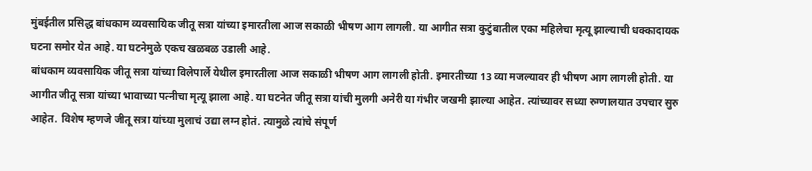मुंबईतील प्रसिद्ध बांधकाम व्यवसायिक जीतू सत्रा यांच्या इमारतीला आज सकाळी भीषण आग लागली. या आगीत सत्रा कुटुंबातील एका महिलेचा मृत्यू झाल्याची धक्कादायक घटना समोर येत आहे. या घटनेमुळे एकच खळबळ उडाली आहे.
बांधकाम व्यवसायिक जीतू सत्रा यांच्या विलेपार्ले येथील इमारतीला आज सकाळी भीषण आग लागली होती. इमारतीच्या 13 व्या मजल्यावर ही भीषण आग लागली होती. या आगीत जीतू सत्रा यांच्या भावाच्या पत्नीचा मृत्यू झाला आहे. या घटनेत जीतू सत्रा यांची मुलगी अनेरी या गंभीर जखमी झाल्या आहेत. त्यांच्यावर सध्या रुग्णालयात उपचार सुरु आहेत. विशेष म्हणजे जीतू सत्रा यांच्या मुलाचं उद्या लग्न होतं. त्यामुळे त्यांचे संपूर्ण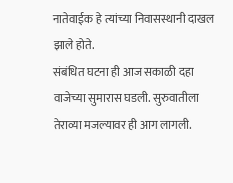नातेवाईक हे त्यांच्या निवासस्थानी दाखल झाले होते.
संबंधित घटना ही आज सकाळी दहा वाजेच्या सुमारास घडली. सुरुवातीला तेराव्या मजल्यावर ही आग लागली.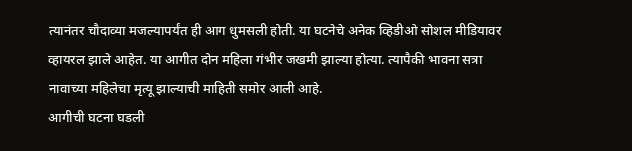त्यानंतर चौदाव्या मजल्यापर्यंत ही आग धुमसली होती. या घटनेचे अनेक व्हिडीओ सोशल मीडियावर व्हायरल झाले आहेत. या आगीत दोन महिला गंभीर जखमी झाल्या होत्या. त्यापैकी भावना सत्रा नावाच्या महिलेचा मृत्यू झाल्याची माहिती समोर आली आहे.
आगीची घटना घडली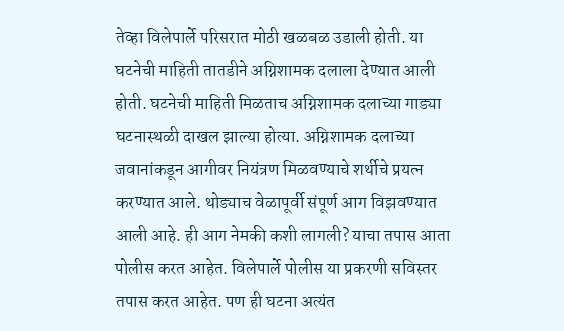तेव्हा विलेपार्ले परिसरात मोठी खळबळ उडाली होती. या घटनेची माहिती तातडीने अग्निशामक दलाला देण्यात आली होती. घटनेची माहिती मिळताच अग्निशामक दलाच्या गाड्या घटनास्थळी दाखल झाल्या होत्या. अग्निशामक दलाच्या जवानांकडून आगीवर नियंत्रण मिळवण्याचे शर्थीचे प्रयत्न करण्यात आले. थोड्याच वेळापूर्वी संपूर्ण आग विझवण्यात आली आहे. ही आग नेमकी कशी लागली? याचा तपास आता पोलीस करत आहेत. विलेपार्ले पोलीस या प्रकरणी सविस्तर तपास करत आहेत. पण ही घटना अत्यंत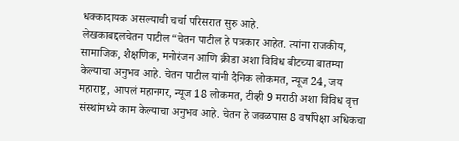धक्कादायक असल्याची चर्चा परिसरात सुरु आहे.
लेखकाबद्दलचेतन पाटील“चेतन पाटील हे पत्रकार आहेत. त्यांना राजकीय, सामाजिक, शैक्षणिक, मनोरंजन आणि क्रीडा अशा विविध बीटच्या बातम्या केल्याचा अनुभव आहे. चेतन पाटील यांनी दैनिक लोकमत, न्यूज 24, जय महाराष्ट्र, आपलं महानगर, न्यूज 18 लोकमत, टीव्ही 9 मराठी अशा विविध वृत्त संस्थांमध्ये काम केल्याचा अनुभव आहे. चेतन हे जवळपास 8 वर्षांपेक्षा अधिकचा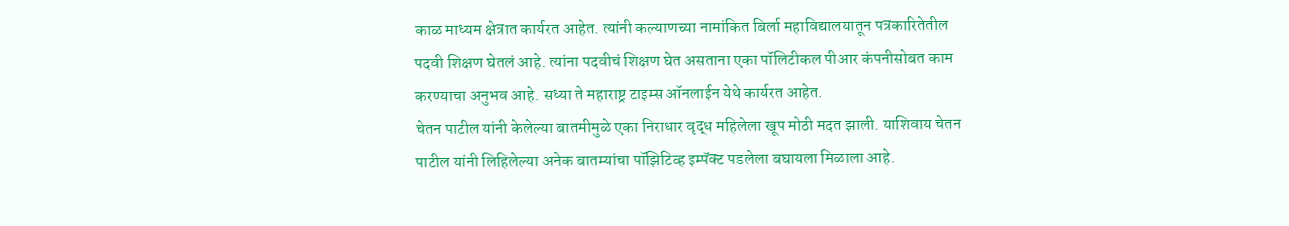काळ माध्यम क्षेत्रात कार्यरत आहेत. त्यांनी कल्याणच्या नामांकित बिर्ला महाविद्यालयातून पत्रकारितेतील पदवी शिक्षण घेतलं आहे. त्यांना पदवीचं शिक्षण घेत असताना एका पॉलिटीकल पीआर कंपनीसोबत काम करण्याचा अनुभव आहे. सध्या ते महाराष्ट्र टाइम्स ऑनलाईन येथे कार्यरत आहेत.
चेतन पाटील यांनी केलेल्या बातमीमुळे एका निराधार वृद्ध महिलेला खूप मोठी मदत झाली. याशिवाय चेतन पाटील यांनी लिहिलेल्या अनेक बातम्यांचा पॉझिटिव्ह इम्पॅक्ट पडलेला बघायला मिळाला आहे.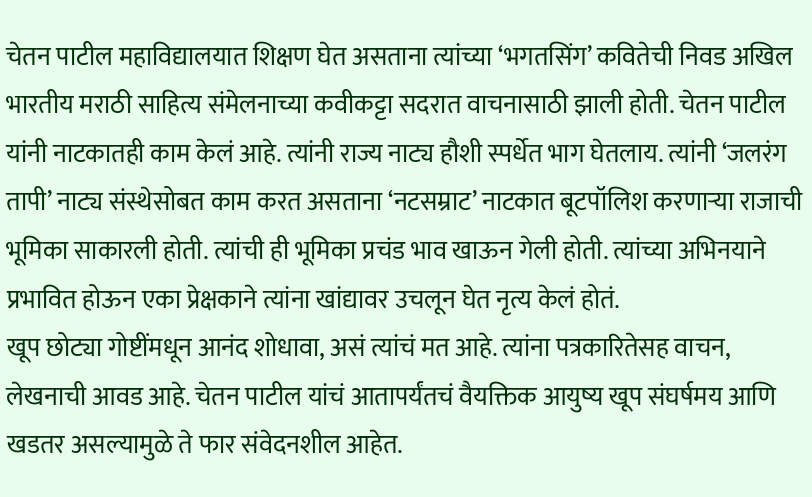चेतन पाटील महाविद्यालयात शिक्षण घेत असताना त्यांच्या ‘भगतसिंग’ कवितेची निवड अखिल भारतीय मराठी साहित्य संमेलनाच्या कवीकट्टा सदरात वाचनासाठी झाली होती. चेतन पाटील यांनी नाटकातही काम केलं आहे. त्यांनी राज्य नाट्य हौशी स्पर्धेत भाग घेतलाय. त्यांनी ‘जलरंग तापी’ नाट्य संस्थेसोबत काम करत असताना ‘नटसम्राट’ नाटकात बूटपॉलिश करणाऱ्या राजाची भूमिका साकारली होती. त्यांची ही भूमिका प्रचंड भाव खाऊन गेली होती. त्यांच्या अभिनयाने प्रभावित होऊन एका प्रेक्षकाने त्यांना खांद्यावर उचलून घेत नृत्य केलं होतं.
खूप छोट्या गोष्टींमधून आनंद शोधावा, असं त्यांचं मत आहे. त्यांना पत्रकारितेसह वाचन, लेखनाची आवड आहे. चेतन पाटील यांचं आतापर्यंतचं वैयक्तिक आयुष्य खूप संघर्षमय आणि खडतर असल्यामुळे ते फार संवेदनशील आहेत.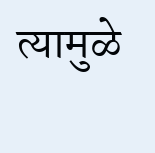त्यामुळे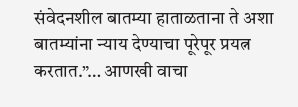संवेदनशील बातम्या हाताळताना ते अशा बातम्यांना न्याय देण्याचा पूरेपूर प्रयत्न करतात.”… आणखी वाचा